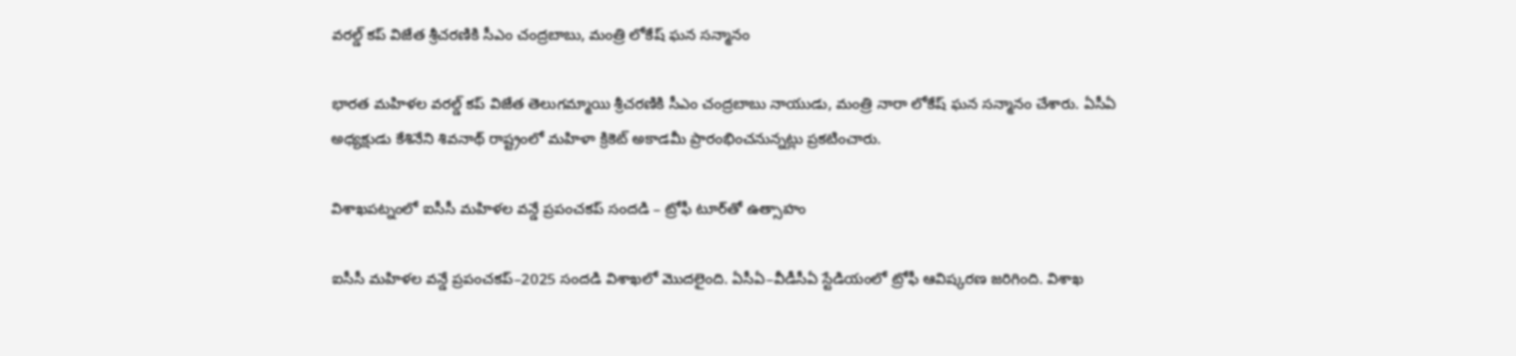వరల్డ్ కప్ విజేత శ్రీచరణికి సీఎం చంద్రబాబు, మంత్రి లోకేష్ ఘన సన్మానం

భారత మహిళల వరల్డ్ కప్ విజేత తెలుగమ్మాయి శ్రీచరణికి సీఎం చంద్రబాబు నాయుడు, మంత్రి నారా లోకేష్ ఘన సన్మానం చేశారు. ఏసీఏ అధ్యక్షుడు కేశినేని శివనాథ్ రాష్ట్రంలో మహిళా క్రికెట్ అకాడమీ ప్రారంభించనున్నట్లు ప్రకటించారు.

విశాఖపట్నంలో ఐసీసీ మహిళల వన్డే ప్రపంచకప్ సందడి – ట్రోఫీ టూర్‌తో ఉత్సాహం

ఐసీసీ మహిళల వన్డే ప్రపంచకప్–2025 సందడి విశాఖలో మొదలైంది. ఏసీఏ–వీడీసీఏ స్టేడియంలో ట్రోఫీ ఆవిష్కరణ జరిగింది. విశాఖ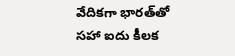వేదికగా భారత్‌తో సహా ఐదు కీలక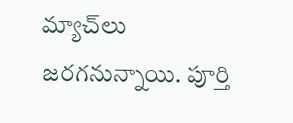మ్యాచ్‌లు జరగనున్నాయి. పూర్తి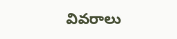వివరాలు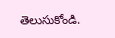తెలుసుకోండి.